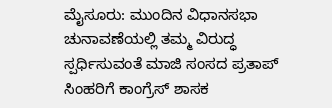ಮೈಸೂರು: ಮುಂದಿನ ವಿಧಾನಸಭಾ ಚುನಾವಣೆಯಲ್ಲಿ ತಮ್ಮ ವಿರುದ್ಧ ಸ್ಪರ್ಧಿಸುವಂತೆ ಮಾಜಿ ಸಂಸದ ಪ್ರತಾಪ್ ಸಿಂಹರಿಗೆ ಕಾಂಗ್ರೆಸ್ ಶಾಸಕ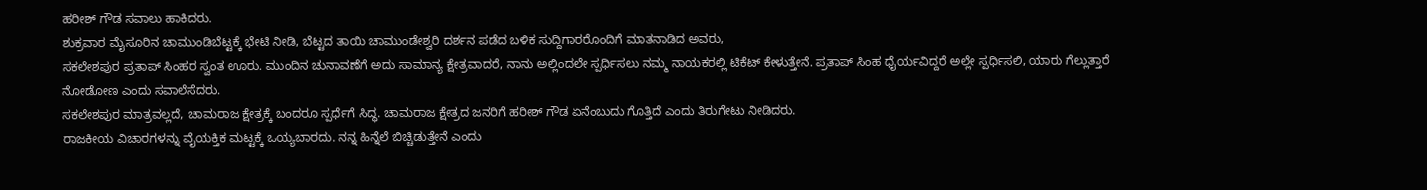ಹರೀಶ್ ಗೌಡ ಸವಾಲು ಹಾಕಿದರು.
ಶುಕ್ರವಾರ ಮೈಸೂರಿನ ಚಾಮುಂಡಿಬೆಟ್ಟಕ್ಕೆ ಭೇಟಿ ನೀಡಿ, ಬೆಟ್ಟದ ತಾಯಿ ಚಾಮುಂಡೇಶ್ವರಿ ದರ್ಶನ ಪಡೆದ ಬಳಿಕ ಸುದ್ದಿಗಾರರೊಂದಿಗೆ ಮಾತನಾಡಿದ ಅವರು,
ಸಕಲೇಶಪುರ ಪ್ರತಾಪ್ ಸಿಂಹರ ಸ್ವಂತ ಊರು. ಮುಂದಿನ ಚುನಾವಣೆಗೆ ಅದು ಸಾಮಾನ್ಯ ಕ್ಷೇತ್ರವಾದರೆ, ನಾನು ಅಲ್ಲಿಂದಲೇ ಸ್ಪರ್ಧಿಸಲು ನಮ್ಮ ನಾಯಕರಲ್ಲಿ ಟಿಕೆಟ್ ಕೇಳುತ್ತೇನೆ. ಪ್ರತಾಪ್ ಸಿಂಹ ಧೈರ್ಯವಿದ್ದರೆ ಅಲ್ಲೇ ಸ್ಪರ್ಧಿಸಲಿ, ಯಾರು ಗೆಲ್ಲುತ್ತಾರೆ ನೋಡೋಣ ಎಂದು ಸವಾಲೆಸೆದರು.
ಸಕಲೇಶಪುರ ಮಾತ್ರವಲ್ಲದೆ, ಚಾಮರಾಜ ಕ್ಷೇತ್ರಕ್ಕೆ ಬಂದರೂ ಸ್ಪರ್ಧೆಗೆ ಸಿದ್ಧ. ಚಾಮರಾಜ ಕ್ಷೇತ್ರದ ಜನರಿಗೆ ಹರೀಶ್ ಗೌಡ ಏನೆಂಬುದು ಗೊತ್ತಿದೆ ಎಂದು ತಿರುಗೇಟು ನೀಡಿದರು.
ರಾಜಕೀಯ ವಿಚಾರಗಳನ್ನು ವೈಯಕ್ತಿಕ ಮಟ್ಟಕ್ಕೆ ಒಯ್ಯಬಾರದು. ನನ್ನ ಹಿನ್ನೆಲೆ ಬಿಚ್ಚಿಡುತ್ತೇನೆ ಎಂದು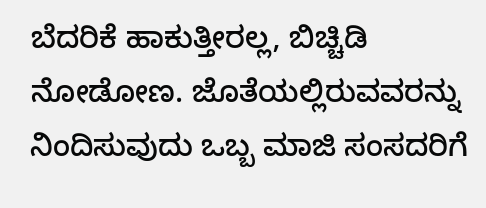ಬೆದರಿಕೆ ಹಾಕುತ್ತೀರಲ್ಲ, ಬಿಚ್ಚಿಡಿ ನೋಡೋಣ. ಜೊತೆಯಲ್ಲಿರುವವರನ್ನು ನಿಂದಿಸುವುದು ಒಬ್ಬ ಮಾಜಿ ಸಂಸದರಿಗೆ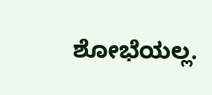ಶೋಭೆಯಲ್ಲ.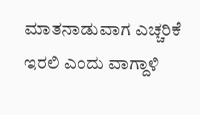ಮಾತನಾಡುವಾಗ ಎಚ್ಚರಿಕೆ ಇರಲಿ ಎಂದು ವಾಗ್ದಾಳಿ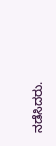ನಡೆಸಿದರು.